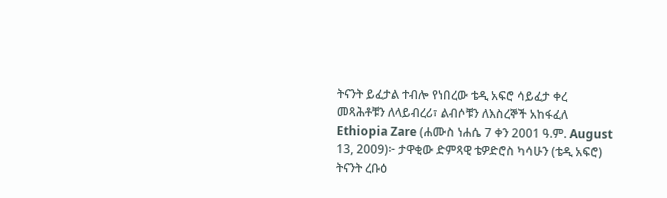ትናንት ይፈታል ተብሎ የነበረው ቴዲ አፍሮ ሳይፈታ ቀረ
መጻሕቶቹን ለላይብረሪ፣ ልብሶቹን ለእስረኞች አከፋፈለ
Ethiopia Zare (ሐሙስ ነሐሴ 7 ቀን 2001 ዓ.ም. August 13, 2009)፦ ታዋቂው ድምጻዊ ቴዎድሮስ ካሳሁን (ቴዲ አፍሮ) ትናንት ረቡዕ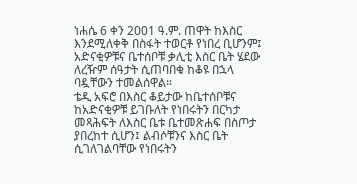ነሐሴ 6 ቀን 2001 ዓ.ም. ጠዋት ከእስር እንደሚለቀቅ በስፋት ተወርቶ የነበረ ቢሆንም፤ አድናቂዎቹና ቤተሰቦቹ ቃሊቲ እስር ቤት ሄደው ለረዥም ሰዓታት ሲጠባበቁ ከቆዩ በኋላ ባዷቸውን ተመልሰዋል።
ቴዲ አፍሮ በእስር ቆይታው ከቤተሰቦቹና ከአድናቂዎቹ ይገቡለት የነበሩትን በርካታ መጻሕፍት ለእስር ቤቱ ቤተመጽሐፍ በስጦታ ያበረከተ ሲሆን፤ ልብሶቹንና እስር ቤት ሲገለገልባቸው የነበሩትን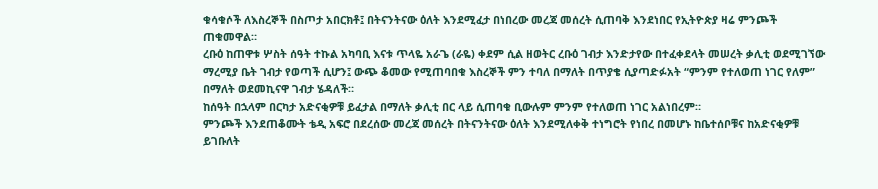ቁሳቁሶች ለእስረኞች በስጦታ አበርክቶ፤ በትናንትናው ዕለት እንደሚፈታ በነበረው መረጃ መሰረት ሲጠባቅ እንደነበር የኢትዮጵያ ዛሬ ምንጮች ጠቁመዋል።
ረቡዕ ከጠዋቱ ሦስት ሰዓት ተኩል አካባቢ እናቱ ጥላዬ አራጌ (ራዬ) ቀደም ሲል ዘወትር ረቡዕ ገብታ እንድታየው በተፈቀደላት መሠረት ቃሊቲ ወደሚገኘው ማረሚያ ቤት ገብታ የወጣች ሲሆን፤ ውጭ ቆመው የሚጠባበቁ እስረኞች ምን ተባለ በማለት በጥያቄ ሲያጣድፉአት “ምንም የተለወጠ ነገር የለም” በማለት ወደመኪናዋ ገብታ ሄዳለች።
ከሰዓት በኋላም በርካታ አድናቂዎቹ ይፈታል በማለት ቃሊቲ በር ላይ ሲጠባቁ ቢውሉም ምንም የተለወጠ ነገር አልነበረም።
ምንጮች እንደጠቆሙት ቴዲ አፍሮ በደረሰው መረጃ መሰረት በትናንትናው ዕለት እንደሚለቀቅ ተነግሮት የነበረ በመሆኑ ከቤተሰቦቹና ከአድናቂዎቹ ይገቡለት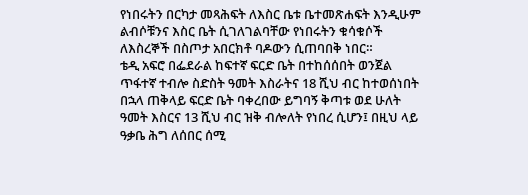የነበሩትን በርካታ መጻሕፍት ለእስር ቤቱ ቤተመጽሐፍት እንዲሁም ልብሶቹንና እስር ቤት ሲገለገልባቸው የነበሩትን ቁሳቁሶች ለእስረኞች በስጦታ አበርክቶ ባዶውን ሲጠባበቅ ነበር።
ቴዲ አፍሮ በፌደራል ከፍተኛ ፍርድ ቤት በተከሰሰበት ወንጀል ጥፋተኛ ተብሎ ስድስት ዓመት እስራትና 18 ሺህ ብር ከተወሰነበት በኋላ ጠቅላይ ፍርድ ቤት ባቀረበው ይግባኝ ቅጣቱ ወደ ሁለት ዓመት እስርና 13 ሺህ ብር ዝቅ ብሎለት የነበረ ሲሆን፤ በዚህ ላይ ዓቃቤ ሕግ ለሰበር ሰሚ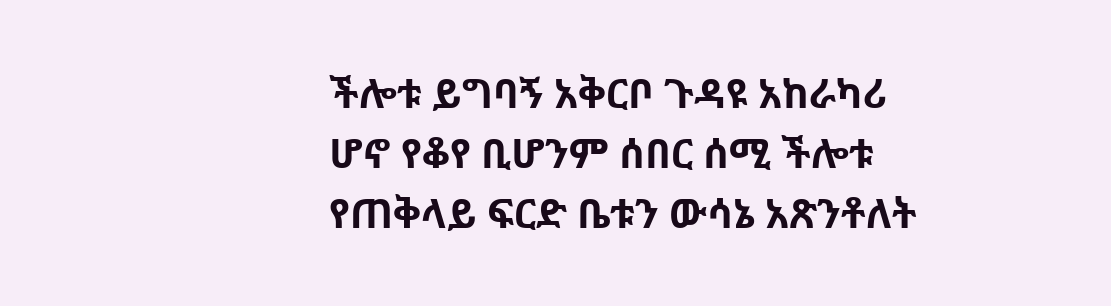ችሎቱ ይግባኝ አቅርቦ ጉዳዩ አከራካሪ ሆኖ የቆየ ቢሆንም ሰበር ሰሚ ችሎቱ የጠቅላይ ፍርድ ቤቱን ውሳኔ አጽንቶለት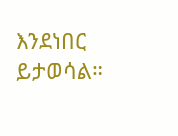እንደነበር ይታወሳል።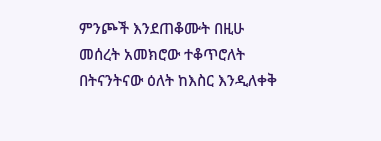ምንጮች እንደጠቆሙት በዚሁ መሰረት አመክሮው ተቆጥሮለት በትናንትናው ዕለት ከእስር እንዲለቀቅ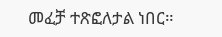መፈቻ ተጽፎለታል ነበር።